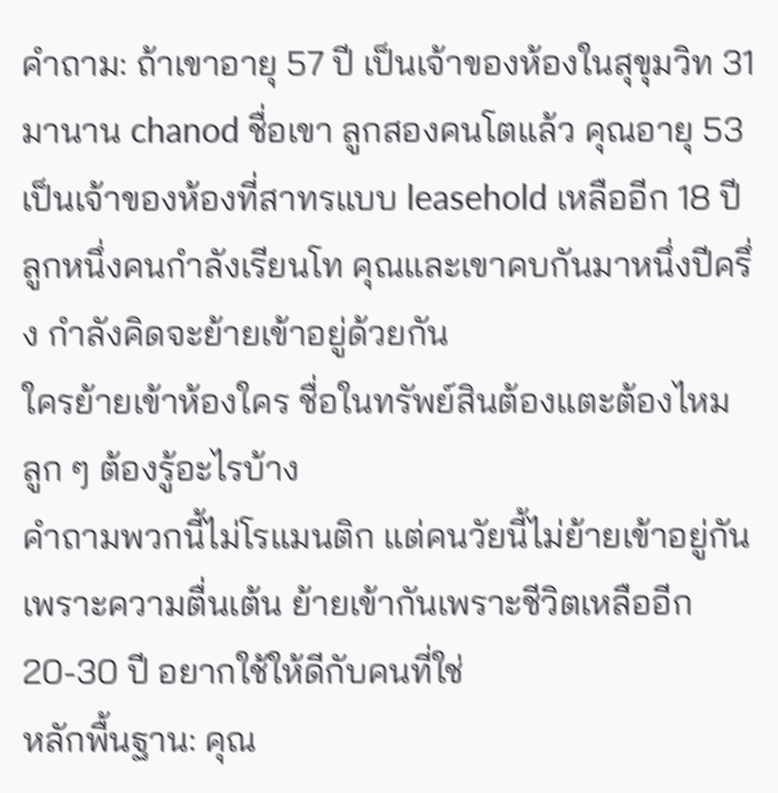คำถาม: ถ้าเขาอายุ 57 ปี เป็นเจ้าของห้องในสุขุมวิท 31 มานาน chanod ชื่อเขา ลูกสองคนโตแล้ว คุณอายุ 53 เป็นเจ้าของห้องที่สาทรแบบ leasehold เหลืออีก 18 ปี ลูกหนึ่งคนกำลังเรียนโท คุณและเขาคบกันมาหนึ่งปีครึ่ง กำลังคิดจะย้ายเข้าอยู่ด้วยกัน
ใครย้ายเข้าห้องใคร ชื่อในทรัพย์สินต้องแตะต้องไหม ลูก ๆ ต้องรู้อะไรบ้าง
คำถามพวกนี้ไม่โรแมนติก แต่คนวัยนี้ไม่ย้ายเข้าอยู่กันเพราะความตื่นเต้น ย้ายเข้ากันเพราะชีวิตเหลืออีก 20-30 ปี อยากใช้ให้ดีกับคนที่ใช่
หลักพื้นฐาน: คุณ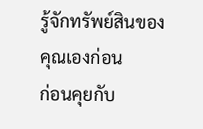รู้จักทรัพย์สินของคุณเองก่อน
ก่อนคุยกับ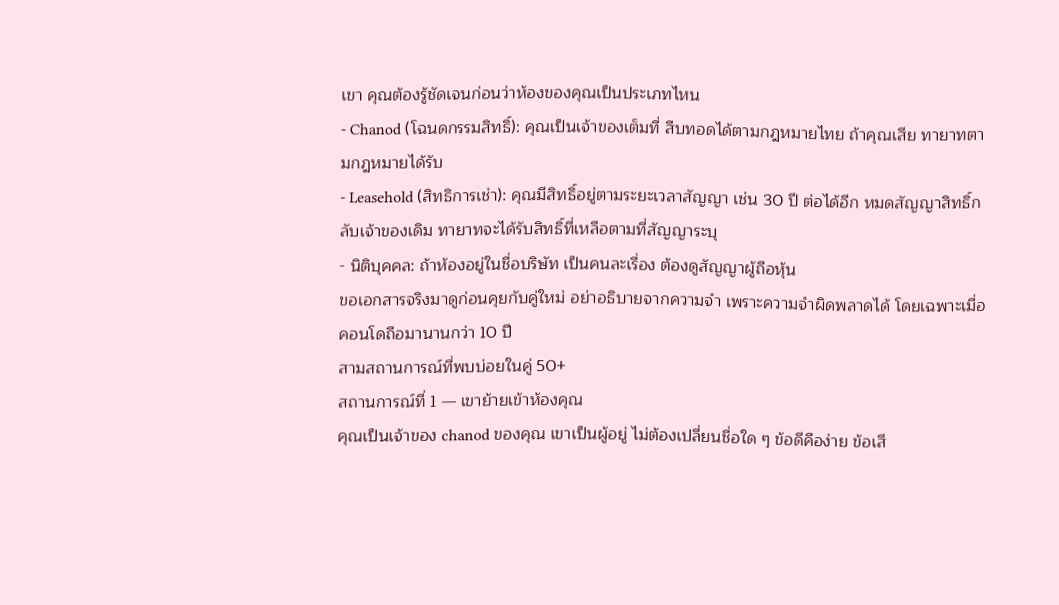เขา คุณต้องรู้ชัดเจนก่อนว่าห้องของคุณเป็นประเภทไหน
- Chanod (โฉนดกรรมสิทธิ์): คุณเป็นเจ้าของเต็มที่ สืบทอดได้ตามกฎหมายไทย ถ้าคุณเสีย ทายาทตามกฎหมายได้รับ
- Leasehold (สิทธิการเช่า): คุณมีสิทธิ์อยู่ตามระยะเวลาสัญญา เช่น 30 ปี ต่อได้อีก หมดสัญญาสิทธิ์กลับเจ้าของเดิม ทายาทจะได้รับสิทธิ์ที่เหลือตามที่สัญญาระบุ
- นิติบุคคล: ถ้าห้องอยู่ในชื่อบริษัท เป็นคนละเรื่อง ต้องดูสัญญาผู้ถือหุ้น
ขอเอกสารจริงมาดูก่อนคุยกับคู่ใหม่ อย่าอธิบายจากความจำ เพราะความจำผิดพลาดได้ โดยเฉพาะเมื่อคอนโดถือมานานกว่า 10 ปี
สามสถานการณ์ที่พบบ่อยในคู่ 50+
สถานการณ์ที่ 1 — เขาย้ายเข้าห้องคุณ
คุณเป็นเจ้าของ chanod ของคุณ เขาเป็นผู้อยู่ ไม่ต้องเปลี่ยนชื่อใด ๆ ข้อดีคือง่าย ข้อเสี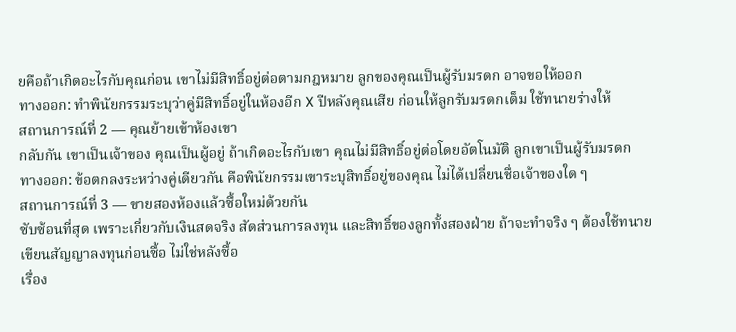ยคือถ้าเกิดอะไรกับคุณก่อน เขาไม่มีสิทธิ์อยู่ต่อตามกฎหมาย ลูกของคุณเป็นผู้รับมรดก อาจขอให้ออก
ทางออก: ทำพินัยกรรมระบุว่าคู่มีสิทธิ์อยู่ในห้องอีก X ปีหลังคุณเสีย ก่อนให้ลูกรับมรดกเต็ม ใช้ทนายร่างให้
สถานการณ์ที่ 2 — คุณย้ายเข้าห้องเขา
กลับกัน เขาเป็นเจ้าของ คุณเป็นผู้อยู่ ถ้าเกิดอะไรกับเขา คุณไม่มีสิทธิ์อยู่ต่อโดยอัตโนมัติ ลูกเขาเป็นผู้รับมรดก
ทางออก: ข้อตกลงระหว่างคู่เดียวกัน คือพินัยกรรมเขาระบุสิทธิ์อยู่ของคุณ ไม่ได้เปลี่ยนชื่อเจ้าของใด ๆ
สถานการณ์ที่ 3 — ขายสองห้องแล้วซื้อใหม่ด้วยกัน
ซับซ้อนที่สุด เพราะเกี่ยวกับเงินสดจริง สัดส่วนการลงทุน และสิทธิ์ของลูกทั้งสองฝ่าย ถ้าจะทำจริง ๆ ต้องใช้ทนายเขียนสัญญาลงทุนก่อนซื้อ ไม่ใช่หลังซื้อ
เรื่อง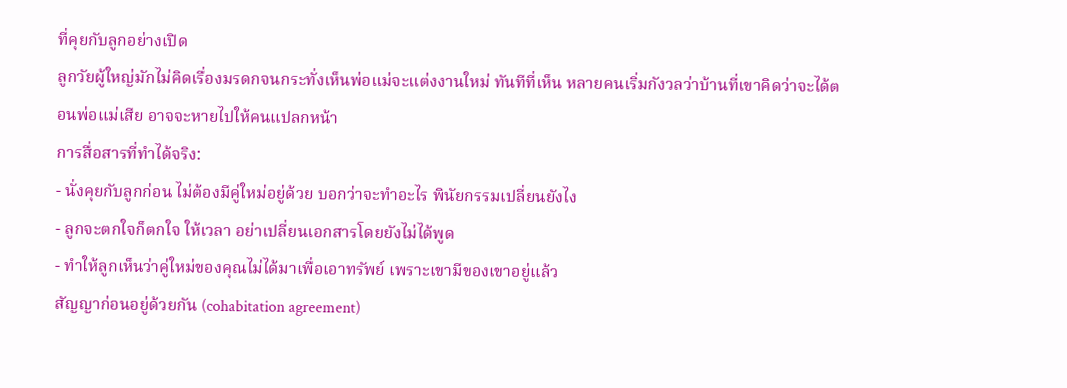ที่คุยกับลูกอย่างเปิด
ลูกวัยผู้ใหญ่มักไม่คิดเรื่องมรดกจนกระทั่งเห็นพ่อแม่จะแต่งงานใหม่ ทันทีที่เห็น หลายคนเริ่มกังวลว่าบ้านที่เขาคิดว่าจะได้ตอนพ่อแม่เสีย อาจจะหายไปให้คนแปลกหน้า
การสื่อสารที่ทำได้จริง:
- นั่งคุยกับลูกก่อน ไม่ต้องมีคู่ใหม่อยู่ด้วย บอกว่าจะทำอะไร พินัยกรรมเปลี่ยนยังไง
- ลูกจะตกใจก็ตกใจ ให้เวลา อย่าเปลี่ยนเอกสารโดยยังไม่ได้พูด
- ทำให้ลูกเห็นว่าคู่ใหม่ของคุณไม่ได้มาเพื่อเอาทรัพย์ เพราะเขามีของเขาอยู่แล้ว
สัญญาก่อนอยู่ด้วยกัน (cohabitation agreement)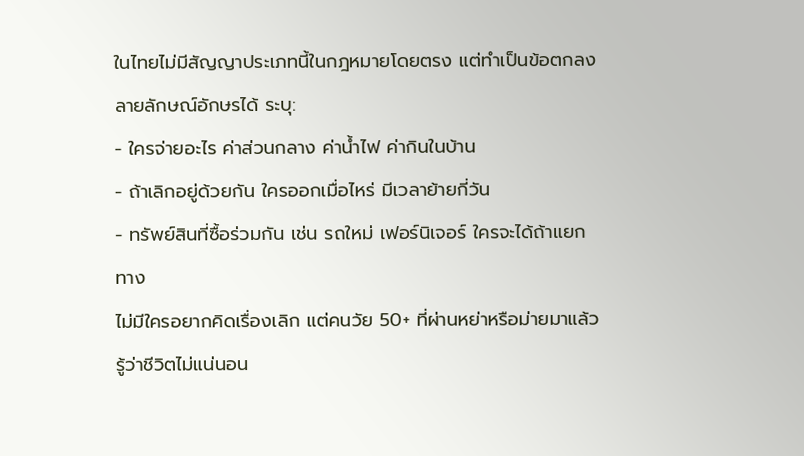ในไทยไม่มีสัญญาประเภทนี้ในกฎหมายโดยตรง แต่ทำเป็นข้อตกลงลายลักษณ์อักษรได้ ระบุ:
- ใครจ่ายอะไร ค่าส่วนกลาง ค่าน้ำไฟ ค่ากินในบ้าน
- ถ้าเลิกอยู่ด้วยกัน ใครออกเมื่อไหร่ มีเวลาย้ายกี่วัน
- ทรัพย์สินที่ซื้อร่วมกัน เช่น รถใหม่ เฟอร์นิเจอร์ ใครจะได้ถ้าแยกทาง
ไม่มีใครอยากคิดเรื่องเลิก แต่คนวัย 50+ ที่ผ่านหย่าหรือม่ายมาแล้ว รู้ว่าชีวิตไม่แน่นอน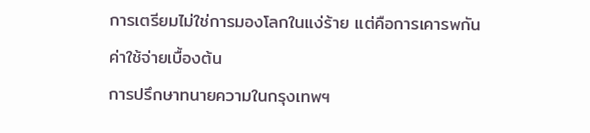การเตรียมไม่ใช่การมองโลกในแง่ร้าย แต่คือการเคารพกัน
ค่าใช้จ่ายเบื้องต้น
การปรึกษาทนายความในกรุงเทพฯ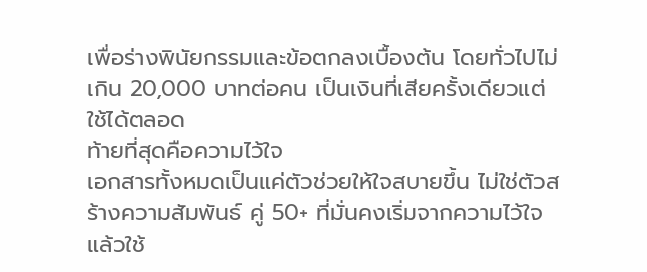เพื่อร่างพินัยกรรมและข้อตกลงเบื้องต้น โดยทั่วไปไม่เกิน 20,000 บาทต่อคน เป็นเงินที่เสียครั้งเดียวแต่ใช้ได้ตลอด
ท้ายที่สุดคือความไว้ใจ
เอกสารทั้งหมดเป็นแค่ตัวช่วยให้ใจสบายขึ้น ไม่ใช่ตัวสร้างความสัมพันธ์ คู่ 50+ ที่มั่นคงเริ่มจากความไว้ใจ แล้วใช้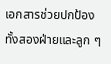เอกสารช่วยปกป้องทั้งสองฝ่ายและลูก ๆ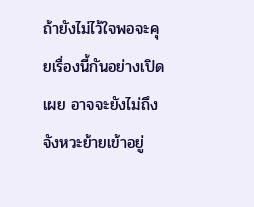ถ้ายังไม่ไว้ใจพอจะคุยเรื่องนี้กันอย่างเปิดเผย อาจจะยังไม่ถึงจังหวะย้ายเข้าอยู่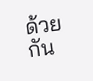ด้วยกัน